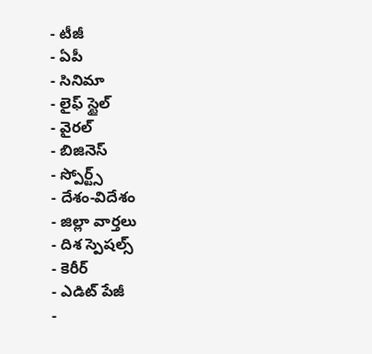- టీజీ
- ఏపీ
- సినిమా
- లైఫ్ స్టైల్
- వైరల్
- బిజినెస్
- స్పోర్ట్స్
- దేశం-విదేశం
- జిల్లా వార్తలు
- దిశ స్పెషల్స్
- కెరీర్
- ఎడిట్ పేజీ
-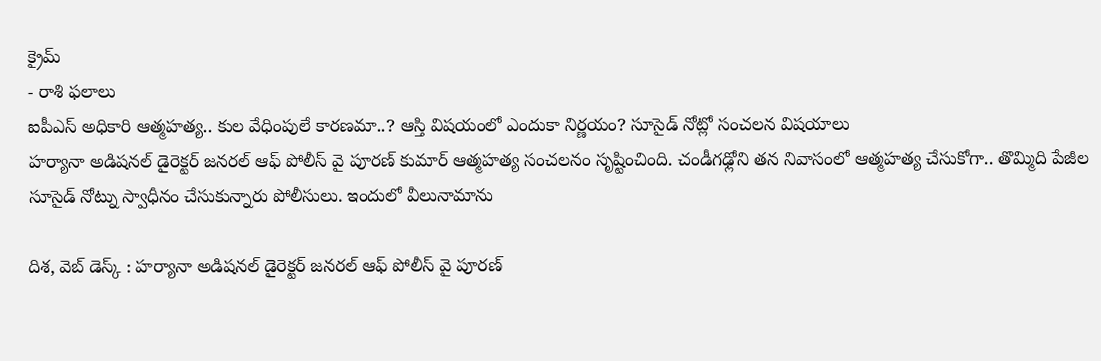క్రైమ్
- రాశి ఫలాలు
ఐపీఎస్ అధికారి ఆత్మహత్య.. కుల వేధింపులే కారణమా..? ఆస్తి విషయంలో ఎందుకా నిర్ణయం? సూసైడ్ నోట్లో సంచలన విషయాలు
హర్యానా అడిషనల్ డైరెక్టర్ జనరల్ ఆఫ్ పోలీస్ వై పూరణ్ కుమార్ ఆత్మహత్య సంచలనం సృష్టించింది. చండీగఢ్లోని తన నివాసంలో ఆత్మహత్య చేసుకోగా.. తొమ్మిది పేజీల సూసైడ్ నోట్ను స్వాధీనం చేసుకున్నారు పోలీసులు. ఇందులో వీలునామాను

దిశ, వెబ్ డెస్క్ : హర్యానా అడిషనల్ డైరెక్టర్ జనరల్ ఆఫ్ పోలీస్ వై పూరణ్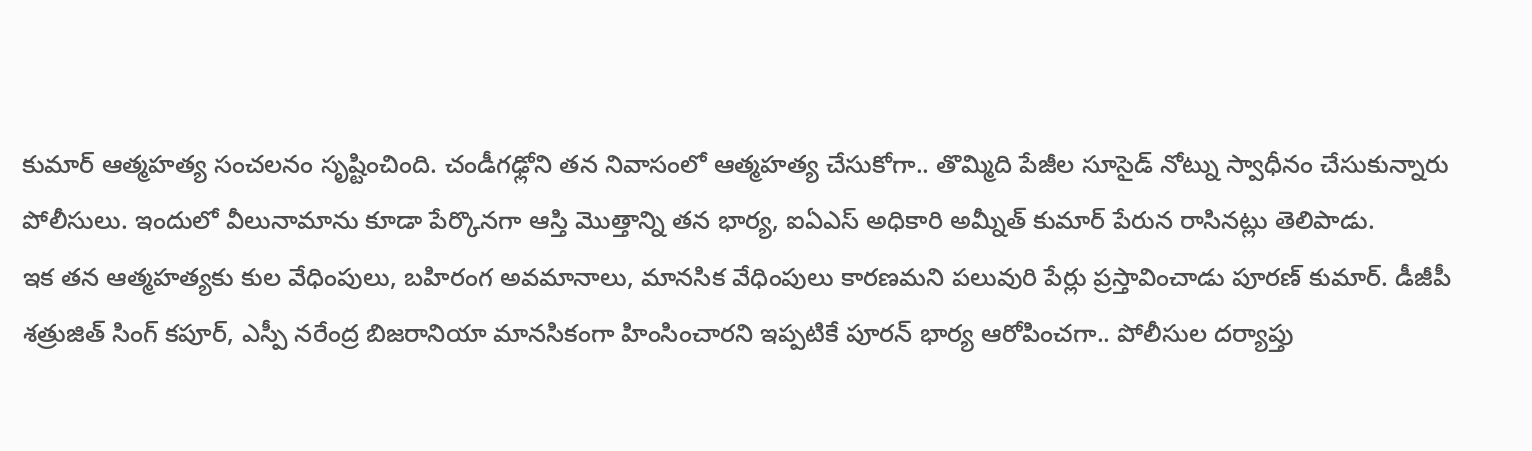కుమార్ ఆత్మహత్య సంచలనం సృష్టించింది. చండీగఢ్లోని తన నివాసంలో ఆత్మహత్య చేసుకోగా.. తొమ్మిది పేజీల సూసైడ్ నోట్ను స్వాధీనం చేసుకున్నారు పోలీసులు. ఇందులో వీలునామాను కూడా పేర్కొనగా ఆస్తి మొత్తాన్ని తన భార్య, ఐఏఎస్ అధికారి అమ్నీత్ కుమార్ పేరున రాసినట్లు తెలిపాడు.
ఇక తన ఆత్మహత్యకు కుల వేధింపులు, బహిరంగ అవమానాలు, మానసిక వేధింపులు కారణమని పలువురి పేర్లు ప్రస్తావించాడు పూరణ్ కుమార్. డీజీపీ శత్రుజిత్ సింగ్ కపూర్, ఎస్పీ నరేంద్ర బిజరానియా మానసికంగా హింసించారని ఇప్పటికే పూరన్ భార్య ఆరోపించగా.. పోలీసుల దర్యాప్తు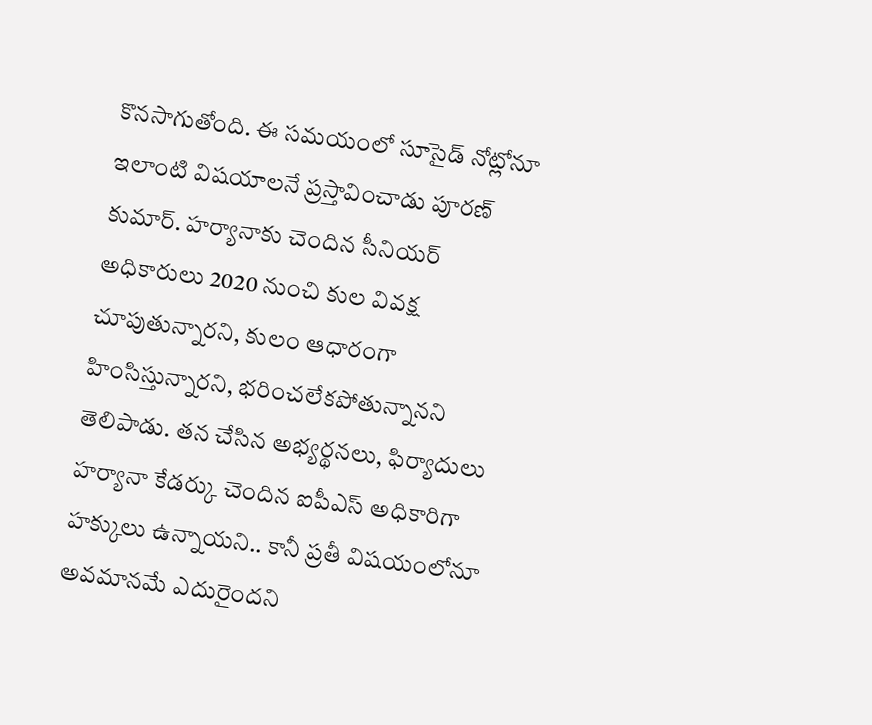కొనసాగుతోంది. ఈ సమయంలో సూసైడ్ నోట్లోనూ ఇలాంటి విషయాలనే ప్రస్తావించాడు పూరణ్ కుమార్. హర్యానాకు చెందిన సీనియర్ అధికారులు 2020 నుంచి కుల వివక్ష చూపుతున్నారని, కులం ఆధారంగా హింసిస్తున్నారని, భరించలేకపోతున్నానని తెలిపాడు. తన చేసిన అభ్యర్థనలు, ఫిర్యాదులు హర్యానా కేడర్కు చెందిన ఐపీఎస్ అధికారిగా హక్కులు ఉన్నాయని.. కానీ ప్రతీ విషయంలోనూ అవమానమే ఎదురైందని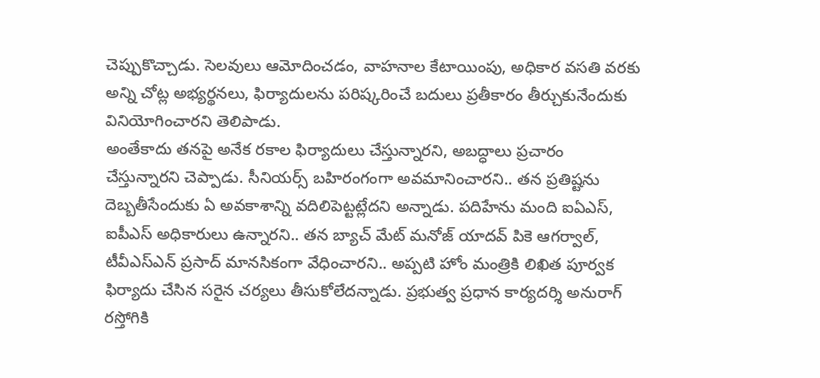చెప్పుకొచ్చాడు. సెలవులు ఆమోదించడం, వాహనాల కేటాయింపు, అధికార వసతి వరకు అన్ని చోట్ల అభ్యర్థనలు, ఫిర్యాదులను పరిష్కరించే బదులు ప్రతీకారం తీర్చుకునేందుకు వినియోగించారని తెలిపాడు.
అంతేకాదు తనపై అనేక రకాల ఫిర్యాదులు చేస్తున్నారని, అబద్ధాలు ప్రచారం చేస్తున్నారని చెప్పాడు. సీనియర్స్ బహిరంగంగా అవమానించారని.. తన ప్రతిష్టను దెబ్బతీసేందుకు ఏ అవకాశాన్ని వదిలిపెట్టట్లేదని అన్నాడు. పదిహేను మంది ఐఏఎస్, ఐపీఎస్ అధికారులు ఉన్నారని.. తన బ్యాచ్ మేట్ మనోజ్ యాదవ్ పికె ఆగర్వాల్, టీవీఎస్ఎన్ ప్రసాద్ మానసికంగా వేధించారని.. అప్పటి హోం మంత్రికి లిఖిత పూర్వక ఫిర్యాదు చేసిన సరైన చర్యలు తీసుకోలేదన్నాడు. ప్రభుత్వ ప్రధాన కార్యదర్శి అనురాగ్ రస్తోగికి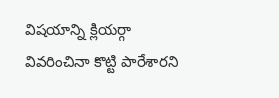విషయాన్ని క్లియర్గా వివరించినా కొట్టి పారేశారని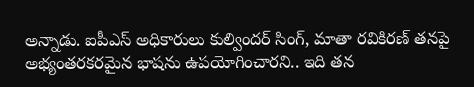అన్నాడు. ఐపీఎస్ అధికారులు కుల్విందర్ సింగ్, మాతా రవికిరణ్ తనపై అభ్యంతరకరమైన భాషను ఉపయోగించారని.. ఇది తన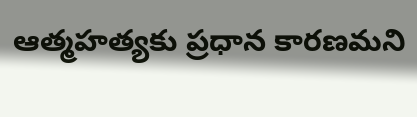ఆత్మహత్యకు ప్రధాన కారణమని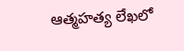ఆత్మహత్య లేఖలో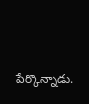పేర్కొన్నాడు.